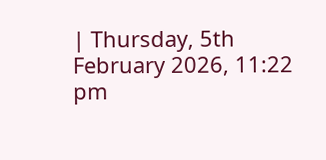| Thursday, 5th February 2026, 11:22 pm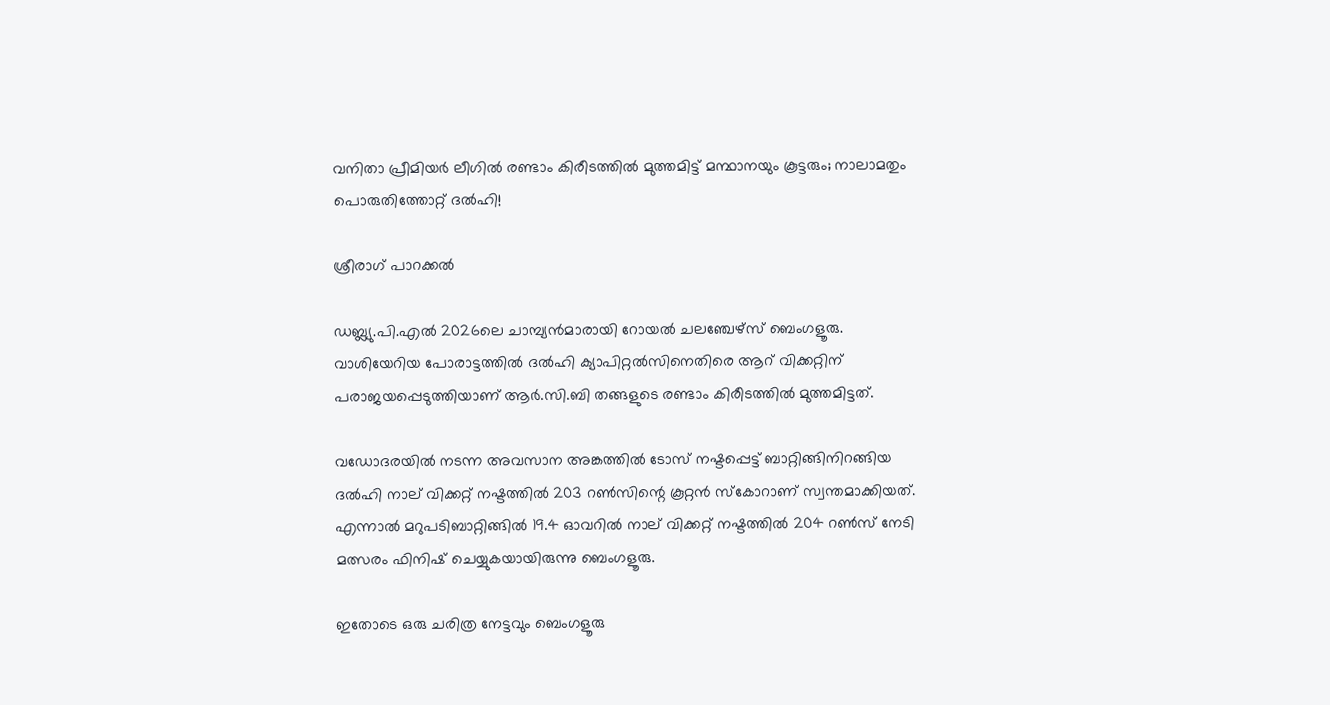വനിതാ പ്രീമിയര്‍ ലീഗില്‍ രണ്ടാം കിരീടത്തില്‍ മുത്തമിട്ട് മന്ഥാനയും കൂട്ടരും; നാലാമതും പൊരുതിത്തോറ്റ് ദല്‍ഹി!

ശ്രീരാഗ് പാറക്കല്‍

ഡബ്ല്യു.പി.എല്‍ 2026ലെ ചാമ്പ്യന്‍മാരായി റോയല്‍ ചലഞ്ചേഴ്‌സ് ബെംഗളൂരു. വാശിയേറിയ പോരാട്ടത്തില്‍ ദല്‍ഹി ക്യാപിറ്റല്‍സിനെതിരെ ആറ് വിക്കറ്റിന് പരാജയപ്പെടുത്തിയാണ് ആര്‍.സി.ബി തങ്ങളുടെ രണ്ടാം കിരീടത്തില്‍ മുത്തമിട്ടത്.

വഡോദരയില്‍ നടന്ന അവസാന അങ്കത്തില്‍ ടോസ് നഷ്ടപ്പെട്ട് ബാറ്റിങ്ങിനിറങ്ങിയ ദല്‍ഹി നാല് വിക്കറ്റ് നഷ്ടത്തില്‍ 203 റണ്‍സിന്റെ കൂറ്റന്‍ സ്‌കോറാണ് സ്വന്തമാക്കിയത്. എന്നാല്‍ മറുപടിബാറ്റിങ്ങില്‍ 19.4 ഓവറില്‍ നാല് വിക്കറ്റ് നഷ്ടത്തില്‍ 204 റണ്‍സ് നേടി മത്സരം ഫിനിഷ് ചെയ്യുകയായിരുന്നു ബെംഗളൂരു.

ഇതോടെ ഒരു ചരിത്ര നേട്ടവും ബെംഗളൂരു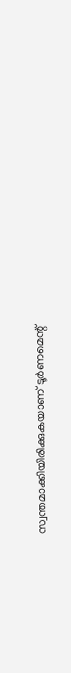സ്വന്തമാക്കിയിരിക്കുകയാണ് ടൂര്‍ണമെന്റ്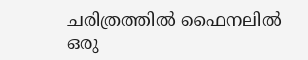ചരിത്രത്തില്‍ ഫൈനലില്‍ ഒരു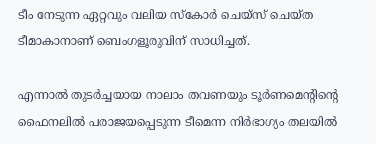ടീം നേടുന്ന ഏറ്റവും വലിയ സ്‌കോര്‍ ചെയ്‌സ് ചെയ്ത ടീമാകാനാണ് ബെംഗളൂരുവിന് സാധിച്ചത്.

എന്നാല്‍ തുടര്‍ച്ചയായ നാലാം തവണയും ടൂര്‍ണമെന്റിന്റെ ഫൈനലില്‍ പരാജയപ്പെടുന്ന ടീമെന്ന നിര്‍ഭാഗ്യം തലയില്‍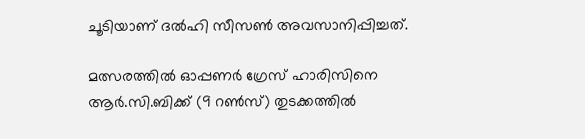ചൂടിയാണ് ദല്‍ഹി സീസണ്‍ അവസാനിപ്പിച്ചത്.

മത്സരത്തില്‍ ഓപ്പണര്‍ ഗ്രേസ് ഹാരിസിനെ ആര്‍.സി.ബിക്ക് (9 റണ്‍സ്) തുടക്കത്തില്‍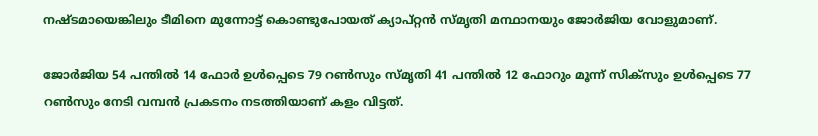നഷ്ടമായെങ്കിലും ടീമിനെ മുന്നോട്ട് കൊണ്ടുപോയത് ക്യാപ്റ്റന്‍ സ്മൃതി മന്ഥാനയും ജോര്‍ജിയ വോളുമാണ്.

ജോര്‍ജിയ 54 പന്തില്‍ 14 ഫോര്‍ ഉള്‍പ്പെടെ 79 റണ്‍സും സ്മൃതി 41 പന്തില്‍ 12 ഫോറും മൂന്ന് സിക്‌സും ഉള്‍പ്പെടെ 77 റണ്‍സും നേടി വമ്പന്‍ പ്രകടനം നടത്തിയാണ് കളം വിട്ടത്.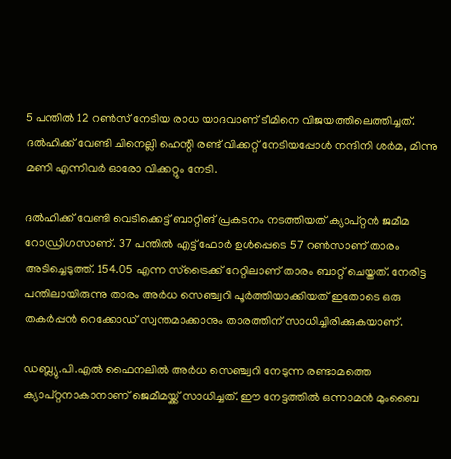5 പന്തില്‍ 12 റണ്‍സ് നേടിയ രാധ യാദവാണ് ടീമിനെ വിജയത്തിലെത്തിച്ചത്. ദല്‍ഹിക്ക് വേണ്ടി ചിനെല്ലി ഹെന്റി രണ്ട് വിക്കറ്റ് നേടിയപ്പോള്‍ നന്ദിനി ശര്‍മ, മിന്നു മണി എന്നിവര്‍ ഓരോ വിക്കറ്റും നേടി.

ദല്‍ഹിക്ക് വേണ്ടി വെടിക്കെട്ട് ബാറ്റിങ് പ്രകടനം നടത്തിയത് ക്യാപ്റ്റന്‍ ജമീമ റോഡ്രിഗസാണ്. 37 പന്തില്‍ എട്ട് ഫോര്‍ ഉള്‍പ്പെടെ 57 റണ്‍സാണ് താരം അടിച്ചെടുത്ത്. 154.05 എന്ന സ്‌ട്രൈക്ക് റേറ്റിലാണ് താരം ബാറ്റ് ചെയ്തത്. നേരിട്ട പന്തിലായിരുന്നു താരം അര്‍ധ സെഞ്ച്വറി പൂര്‍ത്തിയാക്കിയത് ഇതോടെ ഒരു തകര്‍പ്പന്‍ റെക്കോഡ് സ്വന്തമാക്കാനും താരത്തിന് സാധിച്ചിരിക്കുകയാണ്.

ഡബ്ല്യു.പി.എല്‍ ഫൈനലില്‍ അര്‍ധ സെഞ്ച്വറി നേടുന്ന രണ്ടാമത്തെ ക്യാപ്റ്റനാകാനാണ് ജെമീമയ്ക്ക് സാധിച്ചത്. ഈ നേട്ടത്തില്‍ ഒന്നാമന്‍ മുംബൈ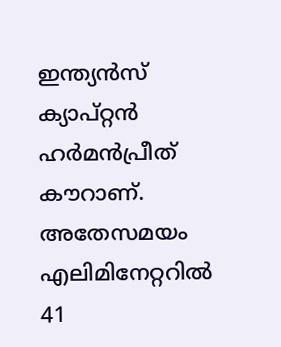ഇന്ത്യന്‍സ് ക്യാപ്റ്റന്‍ ഹര്‍മന്‍പ്രീത് കൗറാണ്. അതേസമയം എലിമിനേറ്ററില്‍ 41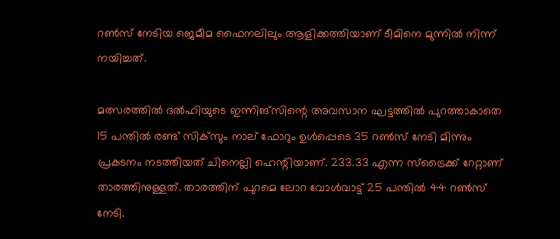റണ്‍സ് നേടിയ ജെമീമ ഫൈനലിലും ആളിക്കത്തിയാണ് ടീമിനെ മുന്നില്‍ നിന്ന് നയിച്ചത്.

മത്സരത്തില്‍ ദല്‍ഹിയുടെ ഇന്നിങ്‌സിന്റെ അവസാന ഘട്ടത്തില്‍ പുറത്താകാതെ 15 പന്തില്‍ രണ്ട് സിക്‌സും നാല് ഫോറും ഉള്‍പ്പെടെ 35 റണ്‍സ് നേടി മിന്നും പ്രകടനം നടത്തിയത് ചിനെല്ലി ഹെന്റിയാണ്. 233.33 എന്ന സ്‌ട്രൈക്ക് റേറ്റാണ് താരത്തിനുള്ളത്. താരത്തിന് പുറമെ ലോറ വോള്‍വാട്ട് 25 പന്തില്‍ 44 റണ്‍സ് നേടി.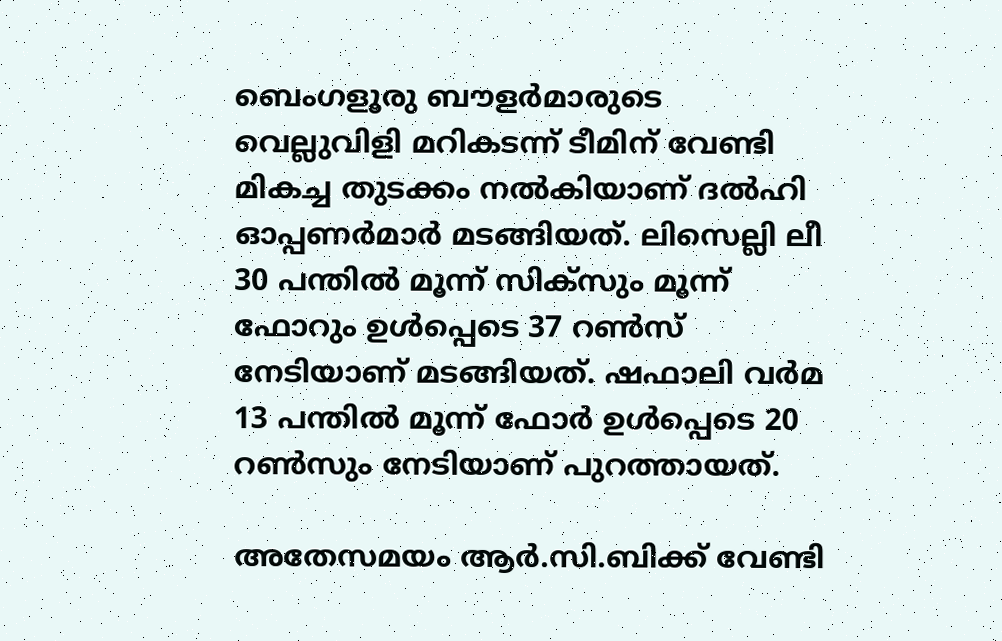ബെംഗളൂരു ബൗളര്‍മാരുടെ വെല്ലുവിളി മറികടന്ന് ടീമിന് വേണ്ടി മികച്ച തുടക്കം നല്‍കിയാണ് ദല്‍ഹി ഓപ്പണര്‍മാര്‍ മടങ്ങിയത്. ലിസെല്ലി ലീ 30 പന്തില്‍ മൂന്ന് സിക്‌സും മൂന്ന് ഫോറും ഉള്‍പ്പെടെ 37 റണ്‍സ് നേടിയാണ് മടങ്ങിയത്. ഷഫാലി വര്‍മ 13 പന്തില്‍ മൂന്ന് ഫോര്‍ ഉള്‍പ്പെടെ 20 റണ്‍സും നേടിയാണ് പുറത്തായത്.

അതേസമയം ആര്‍.സി.ബിക്ക് വേണ്ടി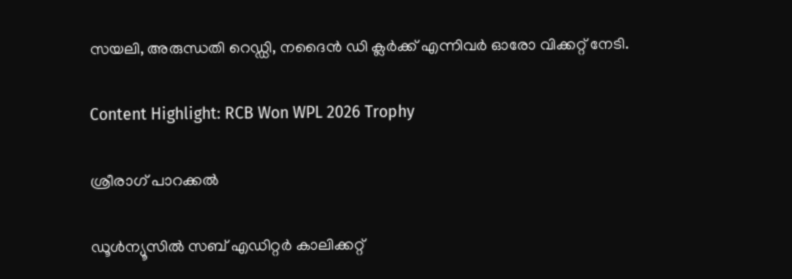സയലി, അരുന്ധതി റെഡ്ഡി, നദൈന്‍ ഡി ക്ലര്‍ക്ക് എന്നിവര്‍ ഓരോ വിക്കറ്റ് നേടി.

Content Highlight: RCB Won WPL 2026 Trophy

ശ്രീരാഗ് പാറക്കല്‍

ഡൂള്‍ന്യൂസില്‍ സബ് എഡിറ്റര്‍ കാലിക്കറ്റ്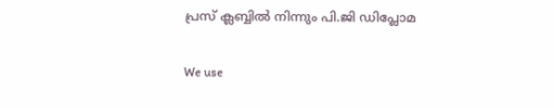പ്രസ് ക്ലബ്ബില്‍ നിന്നും പി.ജി ഡിപ്ലോമ

We use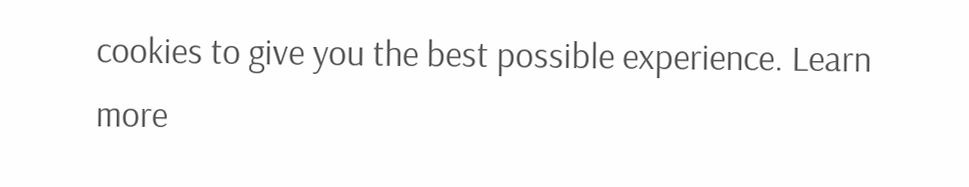cookies to give you the best possible experience. Learn more